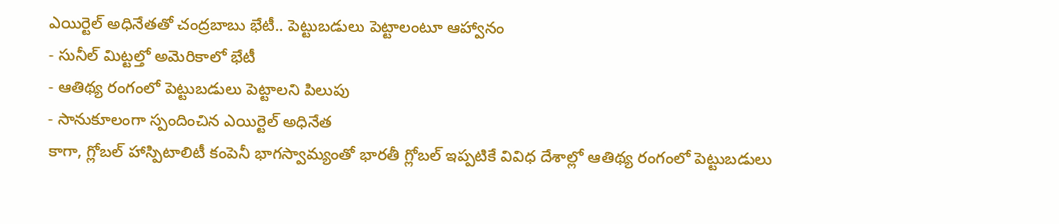ఎయిర్టెల్ అధినేతతో చంద్రబాబు భేటీ.. పెట్టుబడులు పెట్టాలంటూ ఆహ్వానం
- సునీల్ మిట్టల్తో అమెరికాలో భేటీ
- ఆతిథ్య రంగంలో పెట్టుబడులు పెట్టాలని పిలుపు
- సానుకూలంగా స్పందించిన ఎయిర్టెల్ అధినేత
కాగా, గ్లోబల్ హాస్పిటాలిటీ కంపెనీ భాగస్వామ్యంతో భారతీ గ్లోబల్ ఇప్పటికే వివిధ దేశాల్లో ఆతిథ్య రంగంలో పెట్టుబడులు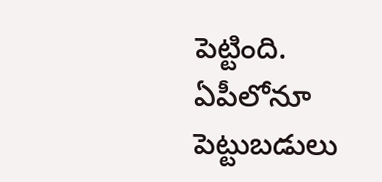పెట్టింది. ఏపీలోనూ పెట్టుబడులు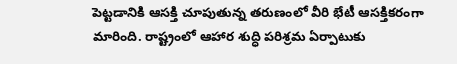పెట్టడానికి ఆసక్తి చూపుతున్న తరుణంలో వీరి భేటీ ఆసక్తికరంగా మారింది. రాష్ట్రంలో ఆహార శుద్ధి పరిశ్రమ ఏర్పాటుకు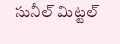సునీల్ మిట్టల్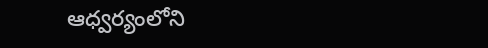ఆధ్వర్యంలోని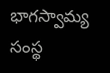భాగస్వామ్య సంస్థ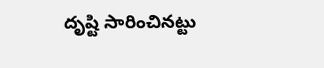దృష్టి సారించినట్టు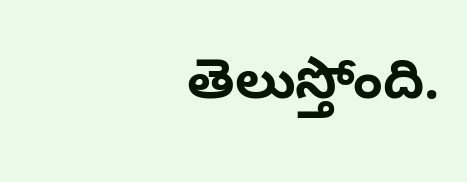తెలుస్తోంది.